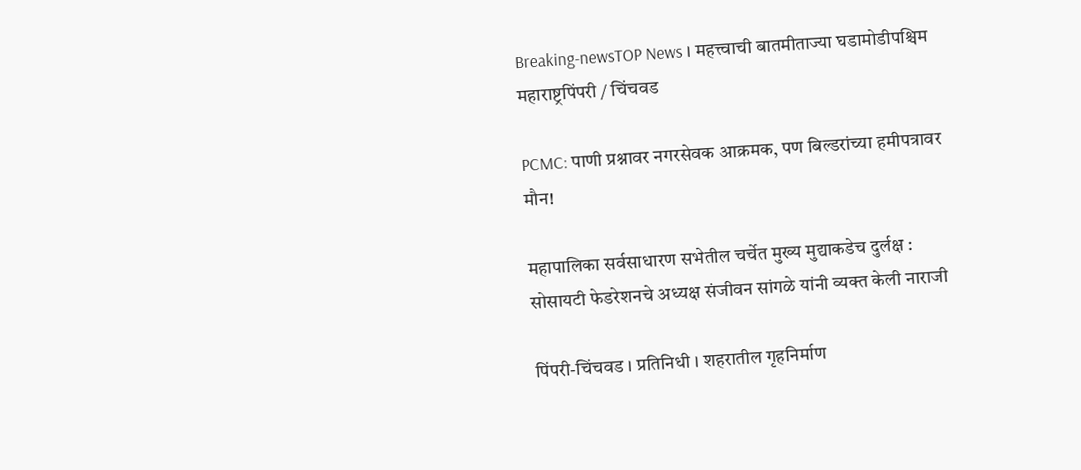Breaking-newsTOP News । महत्त्वाची बातमीताज्या घडामोडीपश्चिम महाराष्ट्रपिंपरी / चिंचवड

PCMC: पाणी प्रश्नावर नगरसेवक आक्रमक, पण बिल्डरांच्या हमीपत्रावर मौन!

महापालिका सर्वसाधारण सभेतील चर्चेत मुख्य मुद्याकडेच दुर्लक्ष : सोसायटी फेडरेशनचे अध्यक्ष संजीवन सांगळे यांनी व्यक्त केली नाराजी

पिंपरी-चिंचवड । प्रतिनिधी । शहरातील गृहनिर्माण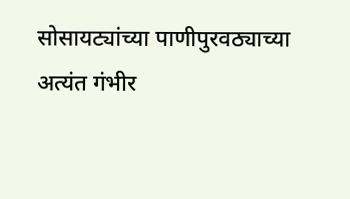सोसायट्यांच्या पाणीपुरवठ्याच्या अत्यंत गंभीर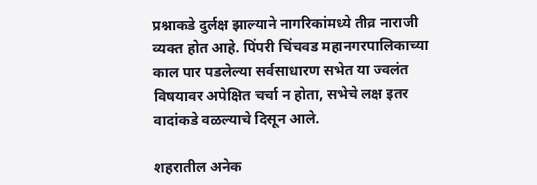प्रश्नाकडे दुर्लक्ष झाल्याने नागरिकांमध्ये तीव्र नाराजी व्यक्त होत आहे. पिंपरी चिंचवड महानगरपालिकाच्या काल पार पडलेल्या सर्वसाधारण सभेत या ज्वलंत विषयावर अपेक्षित चर्चा न होता, सभेचे लक्ष इतर वादांकडे वळल्याचे दिसून आले.

शहरातील अनेक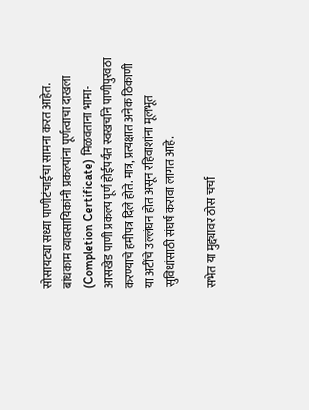सोसायट्या सध्या पाणीटंचाईचा सामना करत आहेत. बांधकाम व्यावसायिकांनी प्रकल्पांना पूर्णत्वाचा दाखला (Completion Certificate) मिळवताना भामा-आसखेड पाणी प्रकल्प पूर्ण होईपर्यंत स्वखर्चाने पाणीपुरवठा करण्याचे हमीपत्र दिले होते. मात्र, प्रत्यक्षात अनेक ठिकाणी या अटींचे उल्लंघन होत असून रहिवाशांना मूलभूत सुविधांसाठी संघर्ष करावा लागत आहे.

सभेत या मुद्द्यावर ठोस चर्चा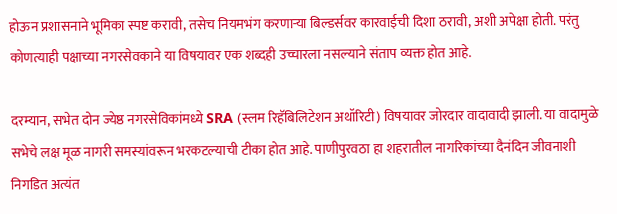होऊन प्रशासनाने भूमिका स्पष्ट करावी, तसेच नियमभंग करणाऱ्या बिल्डर्सवर कारवाईची दिशा ठरावी, अशी अपेक्षा होती. परंतु कोणत्याही पक्षाच्या नगरसेवकाने या विषयावर एक शब्दही उच्चारला नसल्याने संताप व्यक्त होत आहे.

दरम्यान, सभेत दोन ज्येष्ठ नगरसेविकांमध्ये SRA (स्लम रिहॅबिलिटेशन अथॉरिटी) विषयावर जोरदार वादावादी झाली. या वादामुळे सभेचे लक्ष मूळ नागरी समस्यांवरून भरकटल्याची टीका होत आहे. पाणीपुरवठा हा शहरातील नागरिकांच्या दैनंदिन जीवनाशी निगडित अत्यंत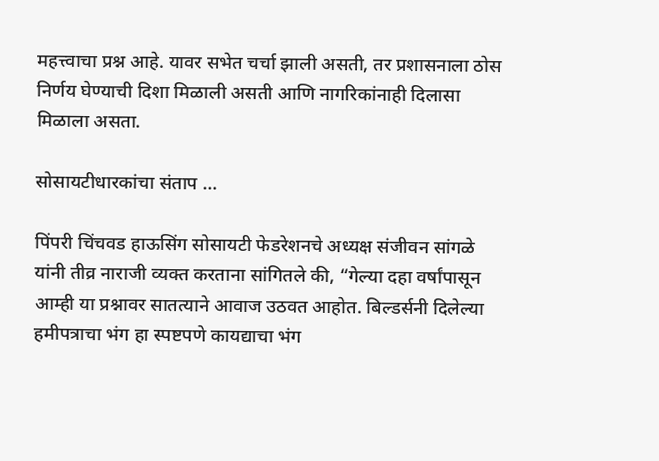महत्त्वाचा प्रश्न आहे. यावर सभेत चर्चा झाली असती, तर प्रशासनाला ठोस निर्णय घेण्याची दिशा मिळाली असती आणि नागरिकांनाही दिलासा मिळाला असता.

सोसायटीधारकांचा संताप …

पिंपरी चिंचवड हाऊसिंग सोसायटी फेडरेशनचे अध्यक्ष संजीवन सांगळे यांनी तीव्र नाराजी व्यक्त करताना सांगितले की, “गेल्या दहा वर्षांपासून आम्ही या प्रश्नावर सातत्याने आवाज उठवत आहोत. बिल्डर्सनी दिलेल्या हमीपत्राचा भंग हा स्पष्टपणे कायद्याचा भंग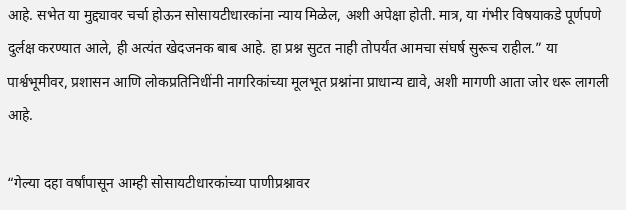आहे. सभेत या मुद्द्यावर चर्चा होऊन सोसायटीधारकांना न्याय मिळेल, अशी अपेक्षा होती. मात्र, या गंभीर विषयाकडे पूर्णपणे दुर्लक्ष करण्यात आले, ही अत्यंत खेदजनक बाब आहे. हा प्रश्न सुटत नाही तोपर्यंत आमचा संघर्ष सुरूच राहील.” या पार्श्वभूमीवर, प्रशासन आणि लोकप्रतिनिधींनी नागरिकांच्या मूलभूत प्रश्नांना प्राधान्य द्यावे, अशी मागणी आता जोर धरू लागली आहे.

“गेल्या दहा वर्षांपासून आम्ही सोसायटीधारकांच्या पाणीप्रश्नावर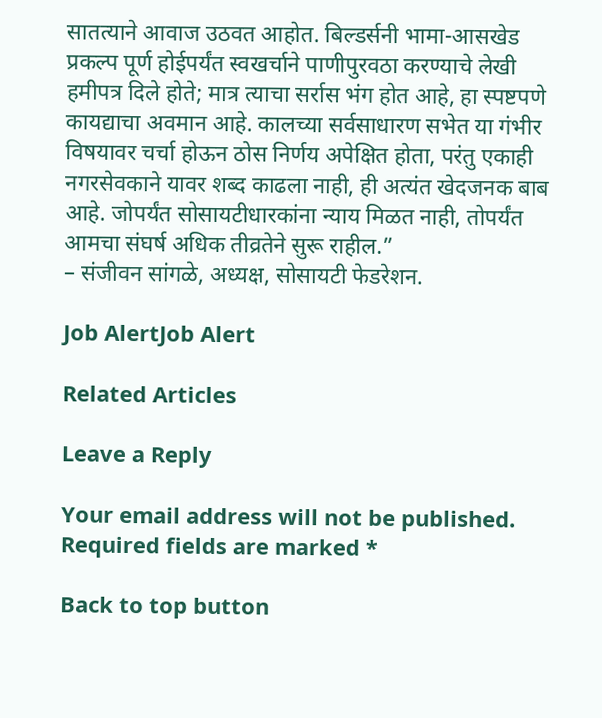सातत्याने आवाज उठवत आहोत. बिल्डर्सनी भामा-आसखेड प्रकल्प पूर्ण होईपर्यंत स्वखर्चाने पाणीपुरवठा करण्याचे लेखी हमीपत्र दिले होते; मात्र त्याचा सर्रास भंग होत आहे, हा स्पष्टपणे कायद्याचा अवमान आहे. कालच्या सर्वसाधारण सभेत या गंभीर विषयावर चर्चा होऊन ठोस निर्णय अपेक्षित होता, परंतु एकाही नगरसेवकाने यावर शब्द काढला नाही, ही अत्यंत खेदजनक बाब आहे. जोपर्यंत सोसायटीधारकांना न्याय मिळत नाही, तोपर्यंत आमचा संघर्ष अधिक तीव्रतेने सुरू राहील.”
– संजीवन सांगळे, अध्यक्ष, सोसायटी फेडरेशन.

Job AlertJob Alert

Related Articles

Leave a Reply

Your email address will not be published. Required fields are marked *

Back to top button